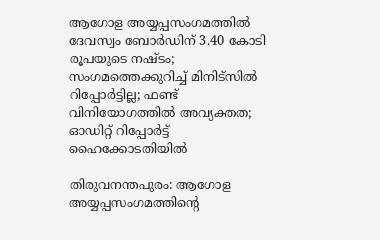ആഗോള അയ്യപ്പസംഗമത്തിൽ ദേവസ്വം ബോര്‍ഡിന് 3.40 കോടി രൂപയുടെ നഷ്ടം; സംഗമത്തെക്കുറിച്ച് മിനിട്സിൽ റിപ്പോർട്ടില്ല; ഫണ്ട് വിനിയോഗത്തിൽ അവ്യക്തത; ഓഡിറ്റ് റിപ്പോർട്ട് ഹൈക്കോടതിയിൽ

തിരുവനന്തപുരം: ആഗോള അയ്യപ്പസംഗമത്തിന്‍റെ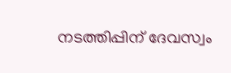നടത്തിപ്പിന് ദേവസ്വം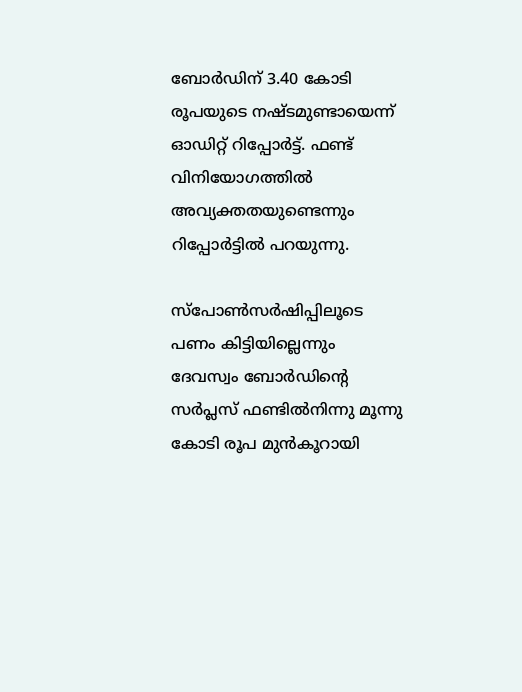ബോര്‍ഡിന് 3.40 കോടി രൂപയുടെ നഷ്ടമുണ്ടായെന്ന് ഓഡിറ്റ് റിപ്പോര്‍ട്ട്. ഫണ്ട് വിനിയോഗത്തില്‍ അവ്യക്തതയുണ്ടെന്നും റിപ്പോര്‍ട്ടില്‍ പറയുന്നു.

സ്‌പോണ്‍സര്‍ഷിപ്പിലൂടെ പണം കിട്ടിയില്ലെന്നും ദേവസ്വം ബോര്‍ഡിന്‍റെ സര്‍പ്ലസ് ഫണ്ടില്‍നിന്നു മൂന്നു കോടി രൂപ മുന്‍കൂറായി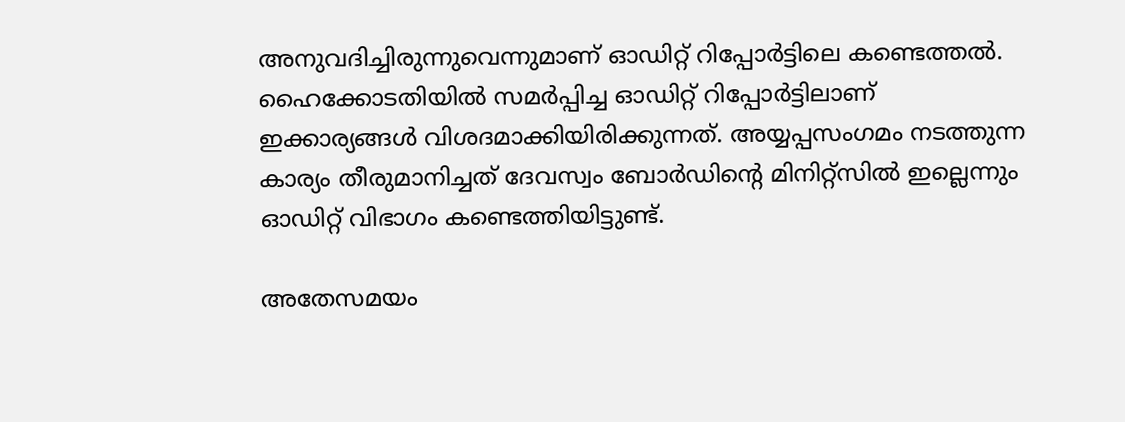അനുവദിച്ചിരുന്നുവെന്നുമാണ് ഓഡിറ്റ് റിപ്പോര്‍ട്ടിലെ കണ്ടെത്തല്‍. ഹൈക്കോടതിയില്‍ സമര്‍പ്പിച്ച ഓഡിറ്റ് റിപ്പോര്‍ട്ടിലാണ് ഇക്കാര്യങ്ങള്‍ വിശദമാക്കിയിരിക്കുന്നത്. അയ്യപ്പസംഗമം നടത്തുന്ന കാര്യം തീരുമാനിച്ചത് ദേവസ്വം ബോര്‍ഡിന്‍റെ മിനിറ്റ്സില്‍ ഇല്ലെന്നും ഓഡിറ്റ് വിഭാഗം കണ്ടെത്തിയിട്ടുണ്ട്.

അതേസമയം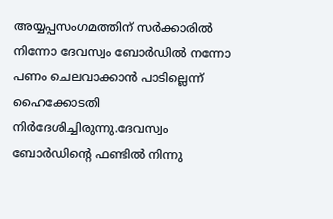അയ്യപ്പസംഗമത്തിന് സര്‍ക്കാരില്‍ നിന്നോ ദേവസ്വം ബോര്‍ഡില്‍ നന്നോ പണം ചെലവാക്കാന്‍ പാടില്ലെന്ന് ഹൈക്കോടതി നിര്‍ദേശിച്ചിരുന്നു.ദേവസ്വം ബോര്‍ഡിന്‍റെ ഫണ്ടില്‍ നിന്നു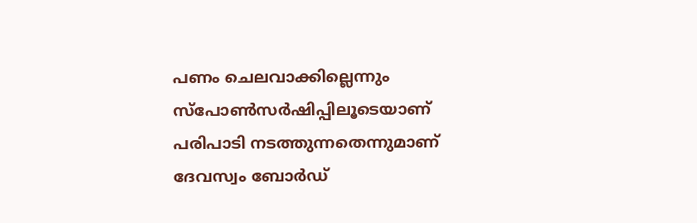പണം ചെലവാക്കില്ലെന്നും സ്‌പോണ്‍സര്‍ഷിപ്പിലൂടെയാണ് പരിപാടി നടത്തുന്നതെന്നുമാണ് ദേവസ്വം ബോര്‍ഡ്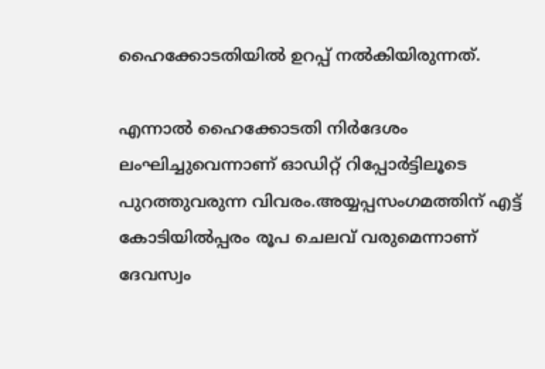ഹൈക്കോടതിയില്‍ ഉറപ്പ് നല്‍കിയിരുന്നത്.

എന്നാല്‍ ഹൈക്കോടതി നിര്‍ദേശം ലംഘിച്ചുവെന്നാണ് ഓഡിറ്റ് റിപ്പോര്‍ട്ടിലൂടെ പുറത്തുവരുന്ന വിവരം.അയ്യപ്പസംഗമത്തിന് എട്ട് കോടിയില്‍പ്പരം രൂപ ചെലവ് വരുമെന്നാണ് ദേവസ്വം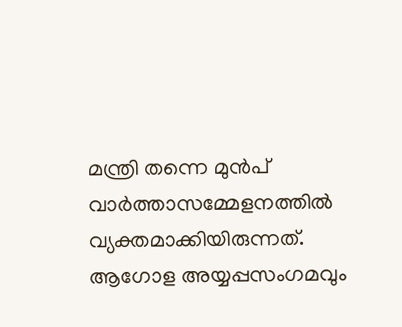മന്ത്രി തന്നെ മുന്‍പ് വാര്‍ത്താസമ്മേളനത്തില്‍ വ്യക്തമാക്കിയിരുന്നത്. ആഗോള അയ്യപ്പസംഗമവും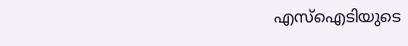എസ്‌ഐടിയുടെ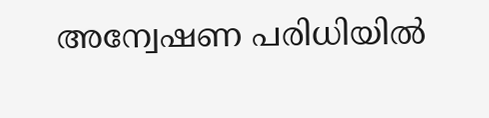അന്വേഷണ പരിധിയില്‍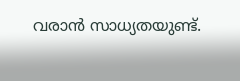വരാന്‍ സാധ്യതയുണ്ട്.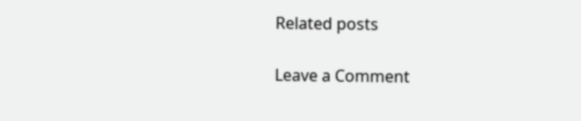Related posts

Leave a Comment